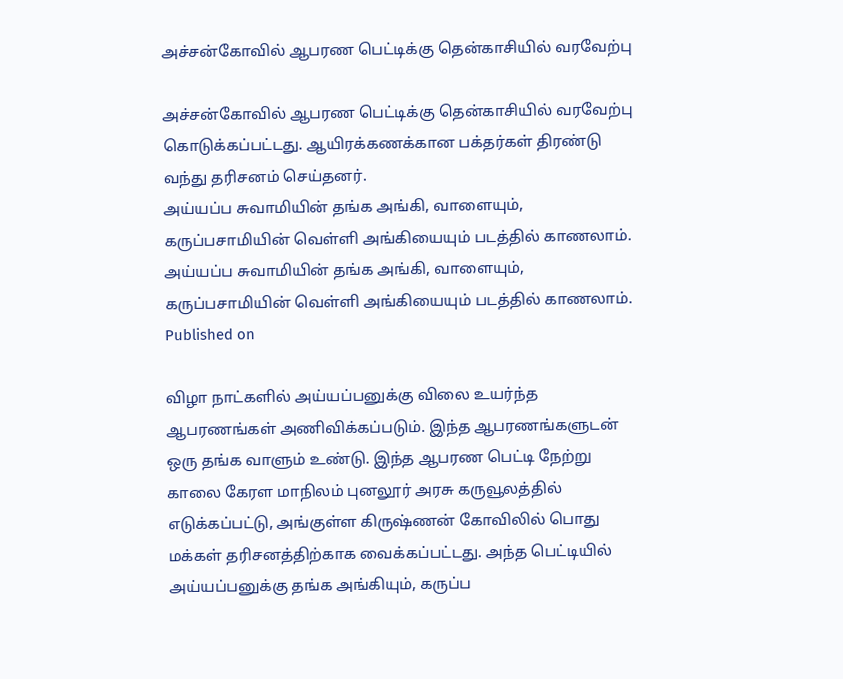அச்சன்கோவில் ஆபரண பெட்டிக்கு தென்காசியில் வரவேற்பு

அச்சன்கோவில் ஆபரண பெட்டிக்கு தென்காசியில் வரவேற்பு கொடுக்கப்பட்டது. ஆயிரக்கணக்கான பக்தர்கள் திரண்டு வந்து தரிசனம் செய்தனர்.
அய்யப்ப சுவாமியின் தங்க அங்கி, வாளையும், கருப்பசாமியின் வெள்ளி அங்கியையும் படத்தில் காணலாம்.
அய்யப்ப சுவாமியின் தங்க அங்கி, வாளையும், கருப்பசாமியின் வெள்ளி அங்கியையும் படத்தில் காணலாம்.
Published on

விழா நாட்களில் அய்யப்பனுக்கு விலை உயர்ந்த ஆபரணங்கள் அணிவிக்கப்படும். இந்த ஆபரணங்களுடன் ஒரு தங்க வாளும் உண்டு. இந்த ஆபரண பெட்டி நேற்று காலை கேரள மாநிலம் புனலூர் அரசு கருவூலத்தில் எடுக்கப்பட்டு, அங்குள்ள கிருஷ்ணன் கோவிலில் பொது மக்கள் தரிசனத்திற்காக வைக்கப்பட்டது. அந்த பெட்டியில் அய்யப்பனுக்கு தங்க அங்கியும், கருப்ப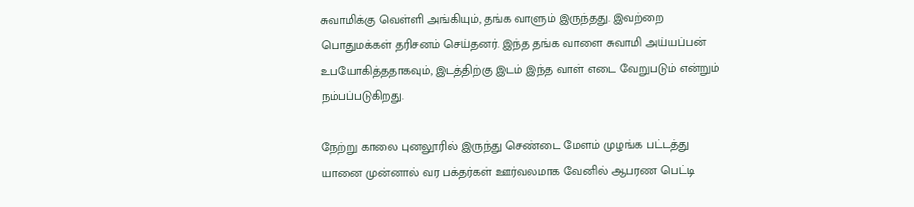சுவாமிக்கு வெள்ளி அங்கியும், தங்க வாளும் இருந்தது. இவற்றை பொதுமக்கள் தரிசனம் செய்தனர். இந்த தங்க வாளை சுவாமி அய்யப்பன் உபயோகித்ததாகவும், இடத்திற்கு இடம் இந்த வாள் எடை வேறுபடும் என்றும் நம்பப்படுகிறது.

நேற்று காலை புனலூரில் இருந்து செண்டை மேளம் முழங்க பட்டத்து யானை முன்னால் வர பக்தர்கள் ஊர்வலமாக வேனில் ஆபரண பெட்டி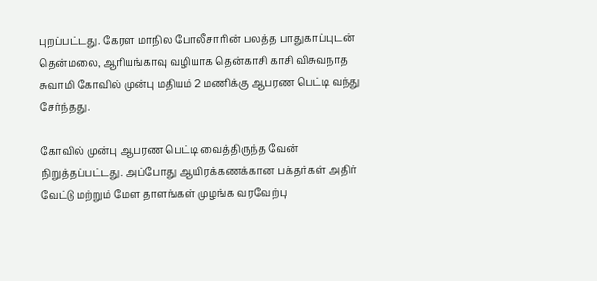புறப்பட்டது. கேரள மாநில போலீசாரின் பலத்த பாதுகாப்புடன் தென்மலை, ஆரியங்காவு வழியாக தென்காசி காசி விசுவநாத சுவாமி கோவில் முன்பு மதியம் 2 மணிக்கு ஆபரண பெட்டி வந்து சேர்ந்தது.

கோவில் முன்பு ஆபரண பெட்டி வைத்திருந்த வேன் நிறுத்தப்பட்டது. அப்போது ஆயிரக்கணக்கான பக்தர்கள் அதிர் வேட்டு மற்றும் மேள தாளங்கள் முழங்க வரவேற்பு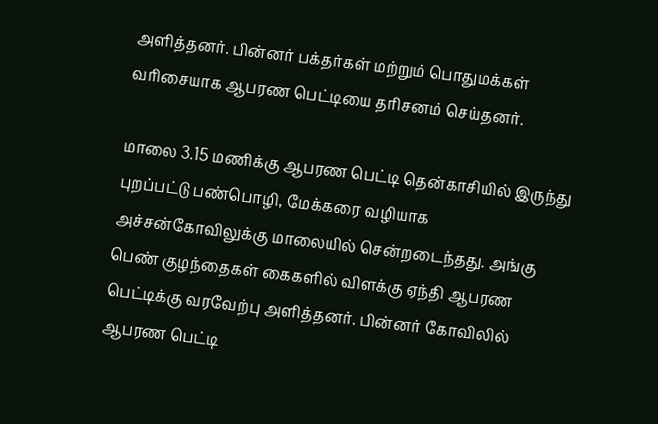அளித்தனர். பின்னர் பக்தர்கள் மற்றும் பொதுமக்கள் வரிசையாக ஆபரண பெட்டியை தரிசனம் செய்தனர்.

மாலை 3.15 மணிக்கு ஆபரண பெட்டி தென்காசியில் இருந்து புறப்பட்டு பண்பொழி, மேக்கரை வழியாக அச்சன்கோவிலுக்கு மாலையில் சென்றடைந்தது. அங்கு பெண் குழந்தைகள் கைகளில் விளக்கு ஏந்தி ஆபரண பெட்டிக்கு வரவேற்பு அளித்தனர். பின்னர் கோவிலில் ஆபரண பெட்டி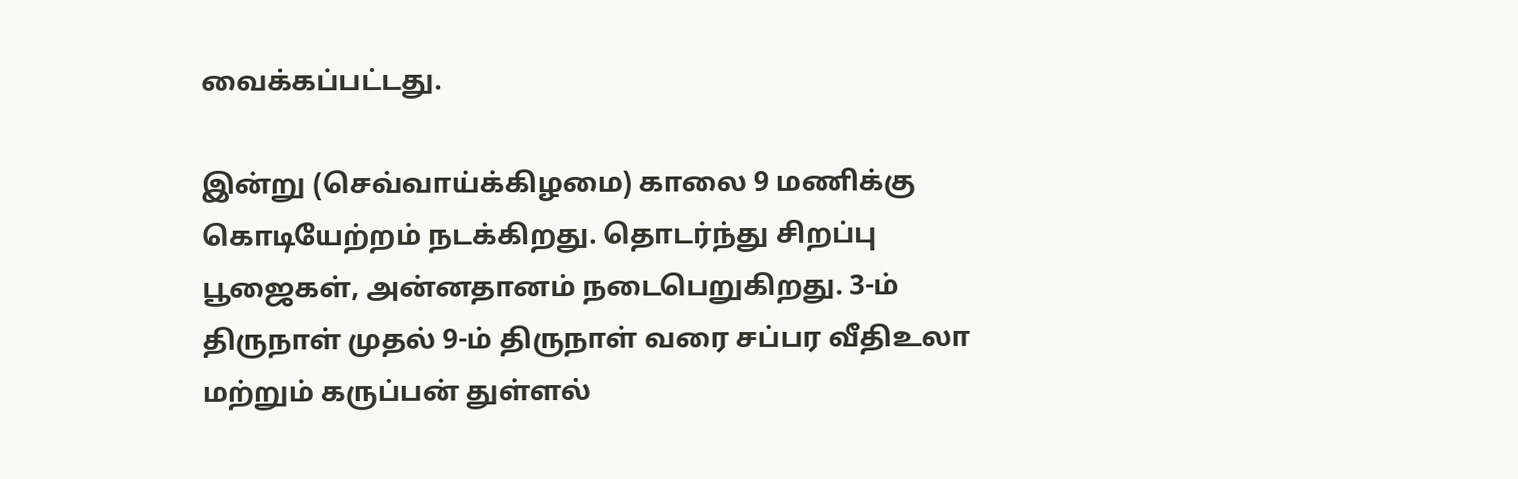வைக்கப்பட்டது.

இன்று (செவ்வாய்க்கிழமை) காலை 9 மணிக்கு கொடியேற்றம் நடக்கிறது. தொடர்ந்து சிறப்பு பூஜைகள், அன்னதானம் நடைபெறுகிறது. 3-ம் திருநாள் முதல் 9-ம் திருநாள் வரை சப்பர வீதிஉலா மற்றும் கருப்பன் துள்ளல்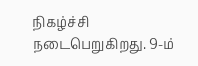நிகழ்ச்சி நடைபெறுகிறது. 9-ம்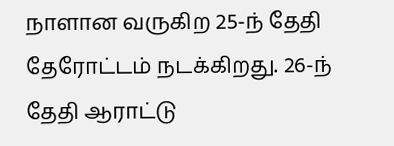நாளான வருகிற 25-ந் தேதி தேரோட்டம் நடக்கிறது. 26-ந் தேதி ஆராட்டு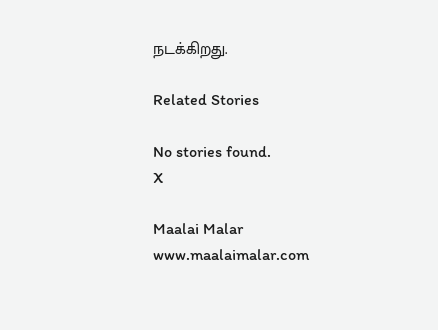நடக்கிறது.

Related Stories

No stories found.
X

Maalai Malar
www.maalaimalar.com